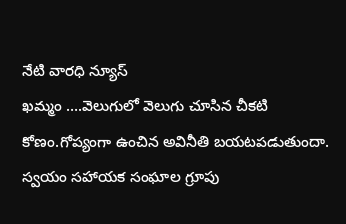నేటి వారధి న్యూస్
ఖమ్మం ….వెలుగులో వెలుగు చూసిన చీకటి కోణం.గోప్యంగా ఉంచిన అవినీతి బయటపడుతుందా.
స్వయం సహాయక సంఘాల గ్రూపు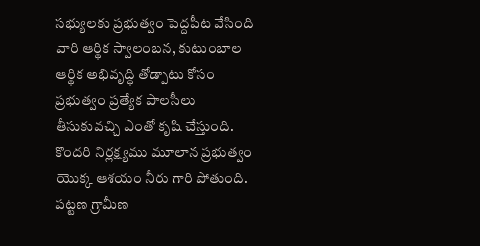సభ్యులకు ప్రభుత్వం పెద్దపీట వేసింది వారి ఆర్థిక స్వాలంబన, కుటుంబాల ఆర్థిక అభివృద్ధి తోడ్పాటు కోసం ప్రభుత్వం ప్రత్యేక పాలసీలు తీసుకువచ్చి ఎంతో కృషి చేస్తుంది. కొందరి నిర్లక్ష్యము మూలాన ప్రభుత్వం యొక్క ఆశయం నీరు గారి పోతుంది. పట్టణ గ్రామీణ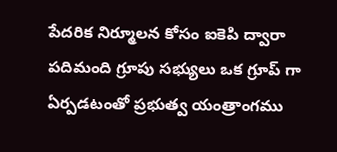పేదరిక నిర్మూలన కోసం ఐకెపి ద్వారా పదిమంది గ్రూపు సభ్యులు ఒక గ్రూప్ గా ఏర్పడటంతో ప్రభుత్వ యంత్రాంగము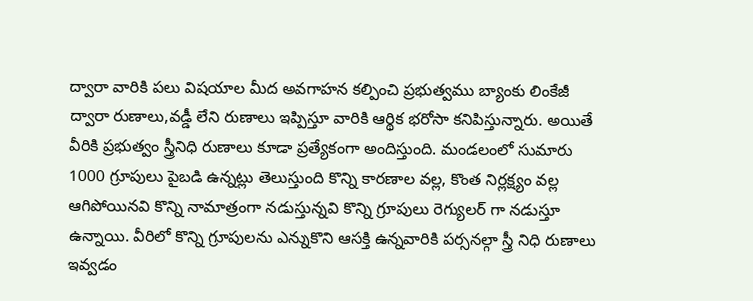ద్వారా వారికి పలు విషయాల మీద అవగాహన కల్పించి ప్రభుత్వము బ్యాంకు లింకేజీ ద్వారా రుణాలు,వడ్డీ లేని రుణాలు ఇప్పిస్తూ వారికి ఆర్థిక భరోసా కనిపిస్తున్నారు. అయితే వీరికి ప్రభుత్వం స్త్రీనిధి రుణాలు కూడా ప్రత్యేకంగా అందిస్తుంది. మండలంలో సుమారు 1000 గ్రూపులు పైబడి ఉన్నట్లు తెలుస్తుంది కొన్ని కారణాల వల్ల, కొంత నిర్లక్ష్యం వల్ల ఆగిపోయినవి కొన్ని నామాత్రంగా నడుస్తున్నవి కొన్ని గ్రూపులు రెగ్యులర్ గా నడుస్తూ ఉన్నాయి. వీరిలో కొన్ని గ్రూపులను ఎన్నుకొని ఆసక్తి ఉన్నవారికి పర్సనల్గా స్త్రీ నిధి రుణాలు ఇవ్వడం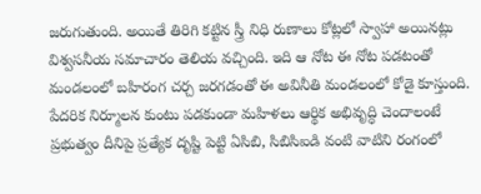జరుగుతుంది. అయితే తిరిగి కట్టిన స్త్రీ నిధి రుణాలు కోట్లలో స్వాహా అయినట్లు విశ్వసనీయ సమాచారం తెలియ వచ్చింది. ఇది ఆ నోట ఈ నోట పడటంతో మండలంలో బహిరంగ చర్చ జరగడంతో ఈ అవినీతి మండలంలో కోడై కూస్తుంది. పేదరిక నిర్మూలన కుంటు పడకుండా మహిళలు ఆర్థిక అభివృద్ధి చెందాలంటే ప్రభుత్వం దీనిపై ప్రత్యేక దృష్టి పెట్టి ఏసిబి, సిబిసిఐడి వంటి వాటిని రంగంలో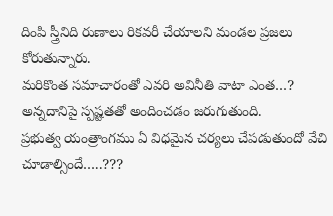దింపి స్త్రీనిది రుణాలు రికవరీ చేయాలని మండల ప్రజలు కోరుతున్నారు.
మరికొంత సమాచారంతో ఎవరి అవినీతి వాటా ఎంత…? అన్నదానిపై స్పష్టతతో అందించడం జరుగుతుంది.
ప్రభుత్వ యంత్రాంగము ఏ విధమైన చర్యలు చేపడుతుందో వేచి చూడాల్సిందే…..???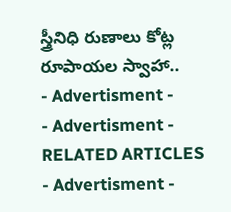స్త్రీనిధి రుణాలు కోట్ల రూపాయల స్వాహా..
- Advertisment -
- Advertisment -
RELATED ARTICLES
- Advertisment -